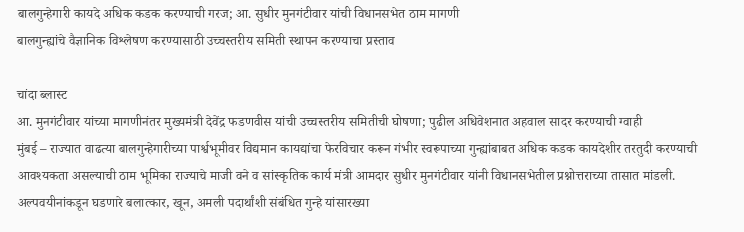बालगुन्हेगारी कायदे अधिक कडक करण्याची गरज; आ. सुधीर मुनगंटीवार यांची विधानसभेत ठाम मागणी
बालगुन्ह्यांचे वैज्ञानिक विश्लेषण करण्यासाठी उच्चस्तरीय समिती स्थापन करण्याचा प्रस्ताव

चांदा ब्लास्ट
आ. मुनगंटीवार यांच्या मागणीनंतर मुख्यमंत्री देवेंद्र फडणवीस यांची उच्चस्तरीय समितीची घोषणा; पुढील अधिवेशनात अहवाल सादर करण्याची ग्वाही
मुंबई – राज्यात वाढत्या बालगुन्हेगारीच्या पार्श्वभूमीवर विद्यमान कायद्यांचा फेरविचार करून गंभीर स्वरूपाच्या गुन्ह्यांबाबत अधिक कडक कायदेशीर तरतुदी करण्याची आवश्यकता असल्याची ठाम भूमिका राज्याचे माजी वने व सांस्कृतिक कार्य मंत्री आमदार सुधीर मुनगंटीवार यांनी विधानसभेतील प्रश्नोत्तराच्या तासात मांडली. अल्पवयीनांकडून घडणारे बलात्कार, खून, अमली पदार्थांशी संबंधित गुन्हे यांसारख्या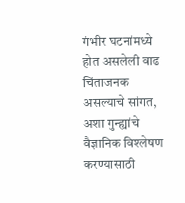गंभीर घटनांमध्ये होत असलेली वाढ चिंताजनक असल्याचे सांगत, अशा गुन्ह्यांचे वैज्ञानिक विश्लेषण करण्यासाठी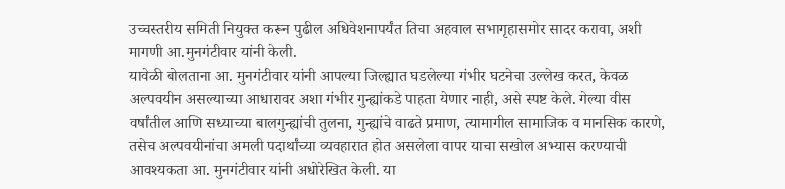उच्चस्तरीय समिती नियुक्त करून पुढील अधिवेशनापर्यंत तिचा अहवाल सभागृहासमोर सादर करावा, अशी मागणी आ.मुनगंटीवार यांनी केली.
यावेळी बोलताना आ. मुनगंटीवार यांनी आपल्या जिल्ह्यात घडलेल्या गंभीर घटनेचा उल्लेख करत, केवळ अल्पवयीन असल्याच्या आधारावर अशा गंभीर गुन्ह्यांकडे पाहता येणार नाही, असे स्पष्ट केले. गेल्या वीस वर्षांतील आणि सध्याच्या बालगुन्ह्यांची तुलना, गुन्ह्यांचे वाढते प्रमाण, त्यामागील सामाजिक व मानसिक कारणे, तसेच अल्पवयीनांचा अमली पदार्थांच्या व्यवहारात होत असलेला वापर याचा सखोल अभ्यास करण्याची आवश्यकता आ. मुनगंटीवार यांनी अधोरेखित केली. या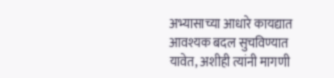अभ्यासाच्या आधारे कायद्यात आवश्यक बदल सुचविण्यात यावेत, अशीही त्यांनी मागणी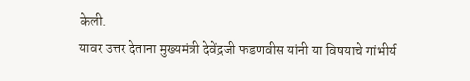केली.
यावर उत्तर देताना मुख्यमंत्री देवेंद्रजी फडणवीस यांनी या विषयाचे गांभीर्य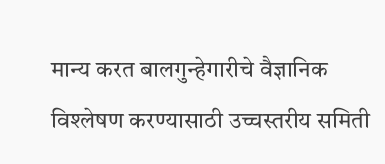मान्य करत बालगुन्हेगारीचे वैज्ञानिक विश्लेषण करण्यासाठी उच्चस्तरीय समिती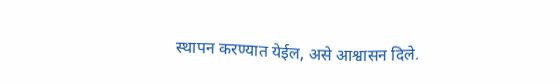स्थापन करण्यात येईल, असे आश्वासन दिले.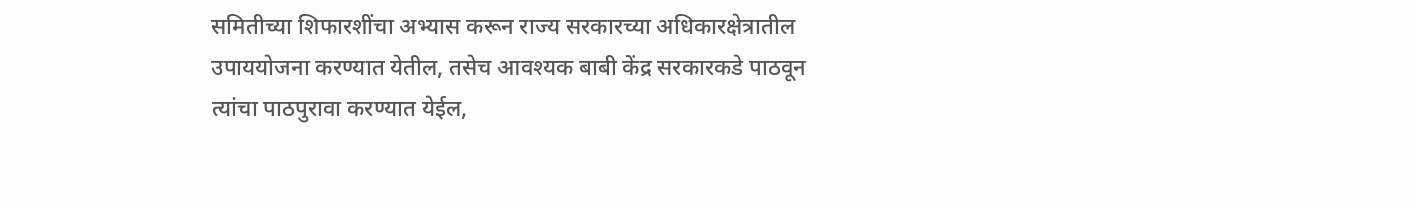समितीच्या शिफारशींचा अभ्यास करून राज्य सरकारच्या अधिकारक्षेत्रातील उपाययोजना करण्यात येतील, तसेच आवश्यक बाबी केंद्र सरकारकडे पाठवून त्यांचा पाठपुरावा करण्यात येईल,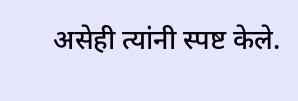असेही त्यांनी स्पष्ट केले.